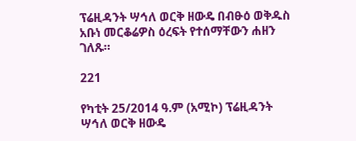ፕሬዚዳንት ሣኅለ ወርቅ ዘውዴ በብፁዕ ወቅዱስ አቡነ መርቆሬዎስ ዕረፍት የተሰማቸውን ሐዘን ገለጹ።

221

የካቲት 25/2014 ዓ.ም (አሚኮ) ፕሬዚዳንት ሣኅለ ወርቅ ዘውዴ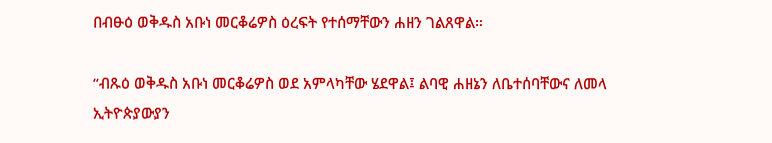በብፁዕ ወቅዱስ አቡነ መርቆሬዎስ ዕረፍት የተሰማቸውን ሐዘን ገልጸዋል።

“ብጹዕ ወቅዱስ አቡነ መርቆሬዎስ ወደ አምላካቸው ሄደዋል፤ ልባዊ ሐዘኔን ለቤተሰባቸውና ለመላ ኢትዮጵያውያን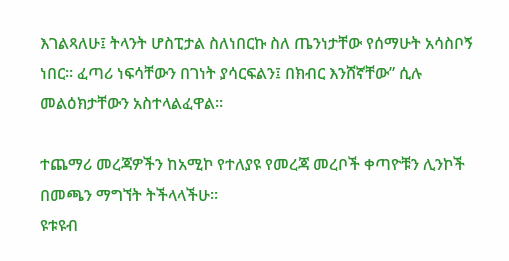እገልጻለሁ፤ ትላንት ሆስፒታል ስለነበርኩ ስለ ጤንነታቸው የሰማሁት አሳስቦኝ ነበር። ፈጣሪ ነፍሳቸውን በገነት ያሳርፍልን፤ በክብር እንሸኛቸው” ሲሉ መልዕክታቸውን አስተላልፈዋል።

ተጨማሪ መረጃዎችን ከአሚኮ የተለያዩ የመረጃ መረቦች ቀጣዮቹን ሊንኮች በመጫን ማግኘት ትችላላችሁ፡፡
ዩቱዩብ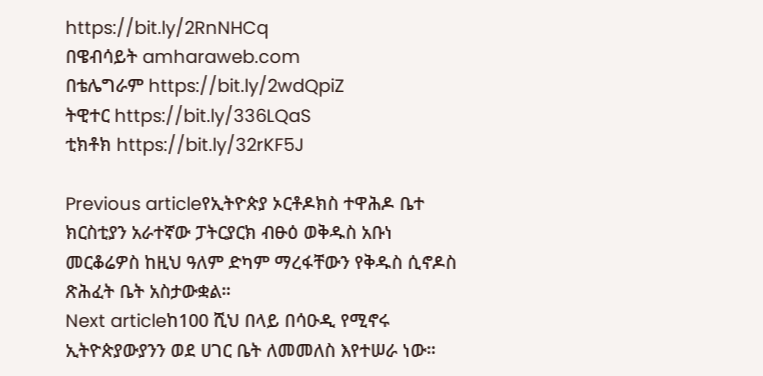https://bit.ly/2RnNHCq
በዌብሳይት amharaweb.com
በቴሌግራም https://bit.ly/2wdQpiZ
ትዊተር https://bit.ly/336LQaS
ቲክቶክ https://bit.ly/32rKF5J

Previous articleየኢትዮጵያ ኦርቶዶክስ ተዋሕዶ ቤተ ክርስቲያን አራተኛው ፓትርያርክ ብፁዕ ወቅዱስ አቡነ መርቆሬዎስ ከዚህ ዓለም ድካም ማረፋቸውን የቅዱስ ሲኖዶስ ጽሕፈት ቤት አስታውቋል።
Next articleከ100 ሺህ በላይ በሳዑዲ የሚኖሩ ኢትዮጵያውያንን ወደ ሀገር ቤት ለመመለስ እየተሠራ ነው።